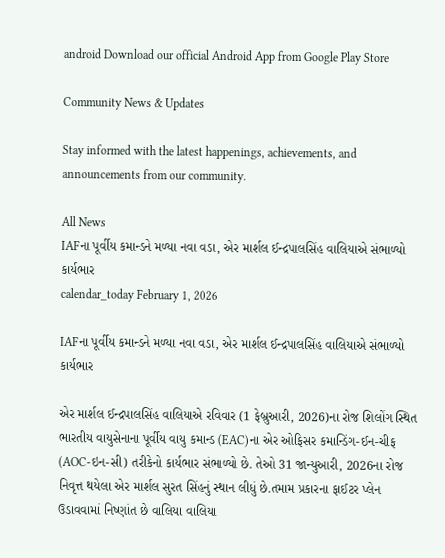android Download our official Android App from Google Play Store

Community News & Updates

Stay informed with the latest happenings, achievements, and announcements from our community.

All News
IAFના પૂર્વીય કમાન્ડને મળ્યા નવા વડા, એર માર્શલ ઈન્દ્રપાલસિંહ વાલિયાએ સંભાળ્યો કાર્યભાર
calendar_today February 1, 2026

IAFના પૂર્વીય કમાન્ડને મળ્યા નવા વડા, એર માર્શલ ઈન્દ્રપાલસિંહ વાલિયાએ સંભાળ્યો કાર્યભાર

એર માર્શલ ઈન્દ્રપાલસિંહ વાલિયાએ રવિવાર (1 ફેબ્રુઆરી, 2026)ના રોજ શિલોંગ સ્થિત ભારતીય વાયુસેનાના પૂર્વીય વાયુ કમાન્ડ (EAC)ના એર ઓફિસર કમાન્ડિંગ-ઈન-ચીફ (AOC-ઇન-સી) તરીકેનો કાર્યભાર સંભાળ્યો છે. તેઓ 31 જાન્યુઆરી, 2026ના રોજ નિવૃત્ત થયેલા એર માર્શલ સુરત સિંહનું સ્થાન લીધું છે.તમામ પ્રકારના ફાઈટર પ્લેન ઉડાવવામાં નિષ્ણાંત છે વાલિયા વાલિયા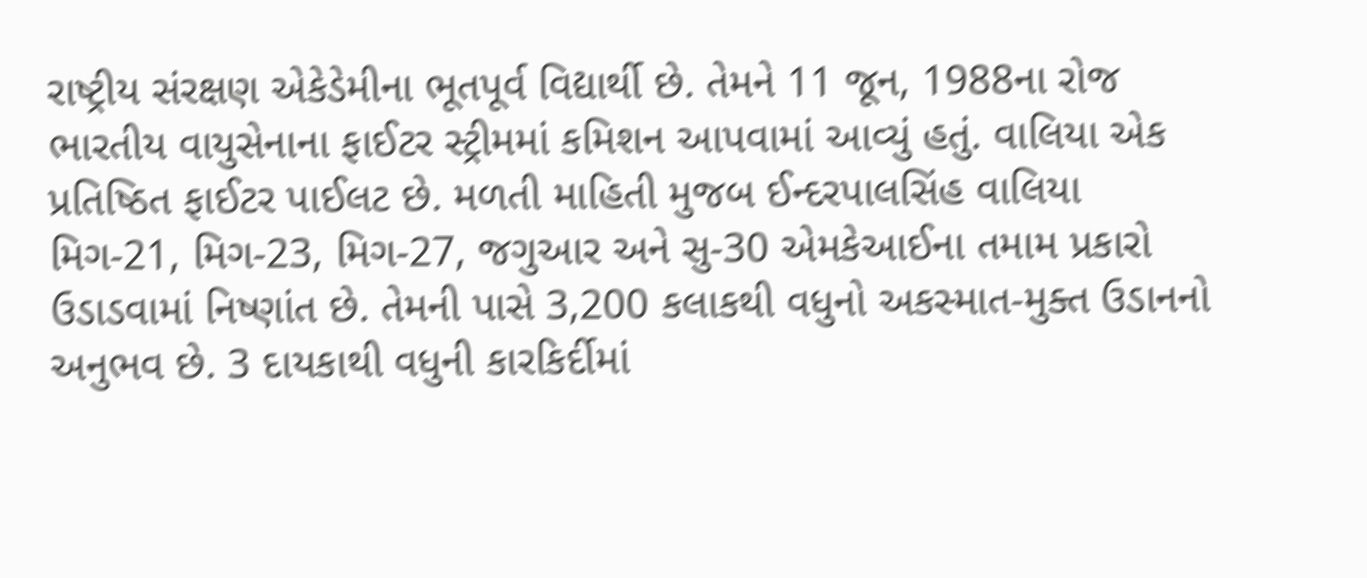રાષ્ટ્રીય સંરક્ષણ એકેડેમીના ભૂતપૂર્વ વિદ્યાર્થી છે. તેમને 11 જૂન, 1988ના રોજ ભારતીય વાયુસેનાના ફાઈટર સ્ટ્રીમમાં કમિશન આપવામાં આવ્યું હતું. વાલિયા એક પ્રતિષ્ઠિત ફાઈટર પાઈલટ છે. મળતી માહિતી મુજબ ઈન્દરપાલસિંહ વાલિયા મિગ-21, મિગ-23, મિગ-27, જગુઆર અને સુ-30 એમકેઆઈના તમામ પ્રકારો ઉડાડવામાં નિષ્ણાંત છે. તેમની પાસે 3,200 કલાકથી વધુનો અકસ્માત-મુક્ત ઉડાનનો અનુભવ છે. 3 દાયકાથી વધુની કારકિર્દીમાં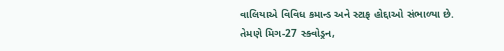વાલિયાએ વિવિધ કમાન્ડ અને સ્ટાફ હોદ્દાઓ સંભાળ્યા છે. તેમણે મિગ-27 સ્ક્વોડ્રન,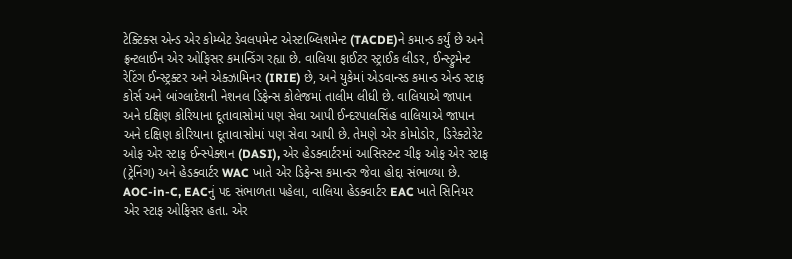ટેક્ટિક્સ એન્ડ એર કોમ્બેટ ડેવલપમેન્ટ એસ્ટાબ્લિશમેન્ટ (TACDE)ને કમાન્ડ કર્યું છે અને ફ્રન્ટલાઈન એર ઓફિસર કમાન્ડિંગ રહ્યા છે. વાલિયા ફાઈટર સ્ટ્રાઈક લીડર, ઈન્સ્ટ્રુમેન્ટ રેટિંગ ઈન્સ્ટ્રક્ટર અને એક્ઝામિનર (IRIE) છે, અને યુકેમાં એડવાન્સ્ડ કમાન્ડ એન્ડ સ્ટાફ કોર્સ અને બાંગ્લાદેશની નેશનલ ડિફેન્સ કોલેજમાં તાલીમ લીધી છે. વાલિયાએ જાપાન અને દક્ષિણ કોરિયાના દૂતાવાસોમાં પણ સેવા આપી ઈન્દરપાલસિંહ વાલિયાએ જાપાન અને દક્ષિણ કોરિયાના દૂતાવાસોમાં પણ સેવા આપી છે. તેમણે એર કોમોડોર, ડિરેક્ટોરેટ ઓફ એર સ્ટાફ ઈન્સ્પેક્શન (DASI), એર હેડક્વાર્ટરમાં આસિસ્ટન્ટ ચીફ ઓફ એર સ્ટાફ (ટ્રેનિંગ) અને હેડક્વાર્ટર WAC ખાતે એર ડિફેન્સ કમાન્ડર જેવા હોદ્દા સંભાળ્યા છે. AOC-in-C, EACનું પદ સંભાળતા પહેલા, વાલિયા હેડક્વાર્ટર EAC ખાતે સિનિયર એર સ્ટાફ ઓફિસર હતા. એર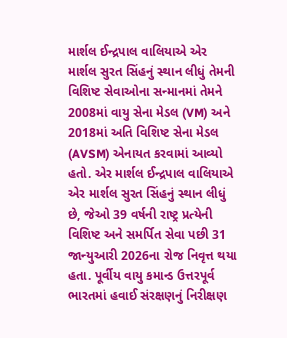માર્શલ ઈન્દ્રપાલ વાલિયાએ એર માર્શલ સુરત સિંહનું સ્થાન લીધું તેમની વિશિષ્ટ સેવાઓના સન્માનમાં તેમને 2008માં વાયુ સેના મેડલ (VM) અને 2018માં અતિ વિશિષ્ટ સેના મેડલ (AVSM) એનાયત કરવામાં આવ્યો હતો. એર માર્શલ ઈન્દ્રપાલ વાલિયાએ એર માર્શલ સુરત સિંહનું સ્થાન લીધું છે, જેઓ 39 વર્ષની રાષ્ટ્ર પ્રત્યેની વિશિષ્ટ અને સમર્પિત સેવા પછી 31 જાન્યુઆરી 2026ના રોજ નિવૃત્ત થયા હતા. પૂર્વીય વાયુ કમાન્ડ ઉત્તરપૂર્વ ભારતમાં હવાઈ સંરક્ષણનું નિરીક્ષણ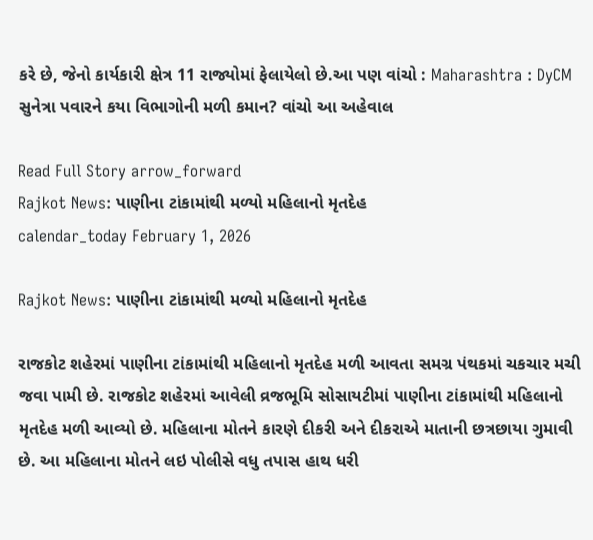કરે છે, જેનો કાર્યકારી ક્ષેત્ર 11 રાજ્યોમાં ફેલાયેલો છે.આ પણ વાંચો : Maharashtra : DyCM સુનેત્રા પવારને કયા વિભાગોની મળી કમાન? વાંચો આ અહેવાલ

Read Full Story arrow_forward
Rajkot News: પાણીના ટાંકામાંથી મળ્યો મહિલાનો મૃતદેહ
calendar_today February 1, 2026

Rajkot News: પાણીના ટાંકામાંથી મળ્યો મહિલાનો મૃતદેહ

રાજકોટ શહેરમાં પાણીના ટાંકામાંથી મહિલાનો મૃતદેહ મળી આવતા સમગ્ર પંથકમાં ચકચાર મચી જવા પામી છે. રાજકોટ શહેરમાં આવેલી વ્રજભૂમિ સોસાયટીમાં પાણીના ટાંકામાંથી મહિલાનો મૃતદેહ મળી આવ્યો છે. મહિલાના મોતને કારણે દીકરી અને દીકરાએ માતાની છત્રછાયા ગુમાવી છે. આ મહિલાના મોતને લઇ પોલીસે વધુ તપાસ હાથ ધરી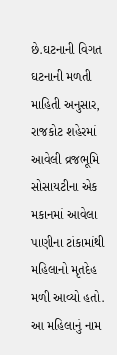છે.ઘટનાની વિગત ઘટનાની મળતી માહિતી અનુસાર, રાજકોટ શહેરમાં આવેલી વ્રજભૂમિ સોસાયટીના એક મકાનમાં આવેલા પાણીના ટાંકામાંથી મહિલાનો મૃતદેહ મળી આવ્યો હતો. આ મહિલાનું નામ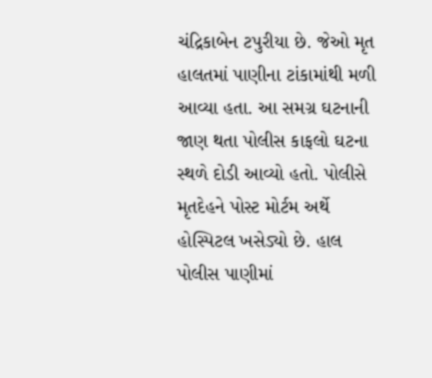ચંદ્રિકાબેન ટપુરીયા છે. જેઓ મૃત હાલતમાં પાણીના ટાંકામાંથી મળી આવ્યા હતા. આ સમગ્ર ઘટનાની જાણ થતા પોલીસ કાફલો ઘટના સ્થળે દોડી આવ્યો હતો. પોલીસે મૃતદેહને પોસ્ટ મોર્ટમ અર્થે હોસ્પિટલ ખસેડ્યો છે. હાલ પોલીસ પાણીમાં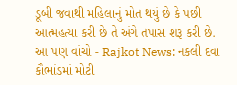ડૂબી જવાથી મહિલાનું મોત થયું છે કે પછી આત્મહત્યા કરી છે તે અંગે તપાસ શરૂ કરી છે. આ પણ વાંચો - Rajkot News: નકલી દવા કૌભાંડમાં મોટી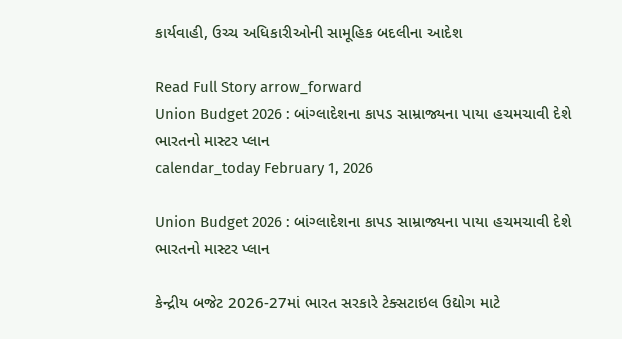કાર્યવાહી, ઉચ્ચ અધિકારીઓની સામૂહિક બદલીના આદેશ

Read Full Story arrow_forward
Union Budget 2026 : બાંગ્લાદેશના કાપડ સામ્રાજ્યના પાયા હચમચાવી દેશે ભારતનો માસ્ટર પ્લાન
calendar_today February 1, 2026

Union Budget 2026 : બાંગ્લાદેશના કાપડ સામ્રાજ્યના પાયા હચમચાવી દેશે ભારતનો માસ્ટર પ્લાન

કેન્દ્રીય બજેટ 2026-27માં ભારત સરકારે ટેક્સટાઇલ ઉદ્યોગ માટે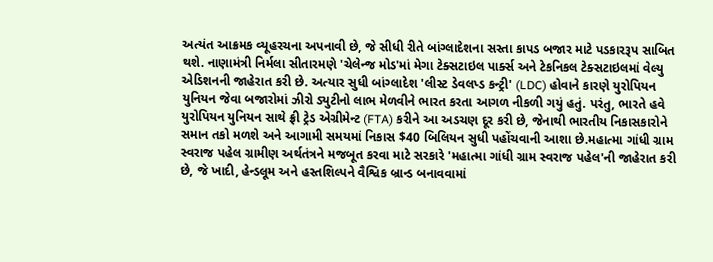અત્યંત આક્રમક વ્યૂહરચના અપનાવી છે, જે સીધી રીતે બાંગ્લાદેશના સસ્તા કાપડ બજાર માટે પડકારરૂપ સાબિત થશે. નાણામંત્રી નિર્મલા સીતારમણે 'ચેલેન્જ મોડ'માં મેગા ટેક્સટાઇલ પાર્ક્સ અને ટેકનિકલ ટેક્સટાઇલમાં વેલ્યુ એડિશનની જાહેરાત કરી છે. અત્યાર સુધી બાંગ્લાદેશ 'લીસ્ટ ડેવલપ્ડ કન્ટ્રી' (LDC) હોવાને કારણે યુરોપિયન યુનિયન જેવા બજારોમાં ઝીરો ડ્યુટીનો લાભ મેળવીને ભારત કરતા આગળ નીકળી ગયું હતું. પરંતુ, ભારતે હવે યુરોપિયન યુનિયન સાથે ફ્રી ટ્રેડ એગ્રીમેન્ટ (FTA) કરીને આ અડચણ દૂર કરી છે, જેનાથી ભારતીય નિકાસકારોને સમાન તકો મળશે અને આગામી સમયમાં નિકાસ $40 બિલિયન સુધી પહોંચવાની આશા છે.મહાત્મા ગાંધી ગ્રામ સ્વરાજ પહેલ ગ્રામીણ અર્થતંત્રને મજબૂત કરવા માટે સરકારે 'મહાત્મા ગાંધી ગ્રામ સ્વરાજ પહેલ'ની જાહેરાત કરી છે, જે ખાદી, હેન્ડલૂમ અને હસ્તશિલ્પને વૈશ્વિક બ્રાન્ડ બનાવવામાં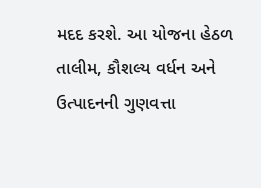મદદ કરશે. આ યોજના હેઠળ તાલીમ, કૌશલ્ય વર્ધન અને ઉત્પાદનની ગુણવત્તા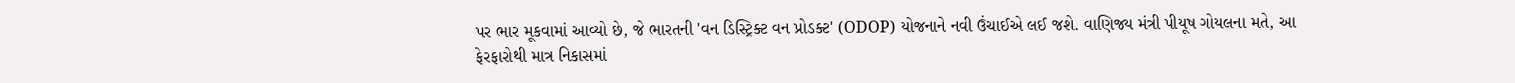પર ભાર મૂકવામાં આવ્યો છે, જે ભારતની 'વન ડિસ્ટ્રિક્ટ વન પ્રોડક્ટ' (ODOP) યોજનાને નવી ઉંચાઈએ લઈ જશે. વાણિજ્ય મંત્રી પીયૂષ ગોયલના મતે, આ ફેરફારોથી માત્ર નિકાસમાં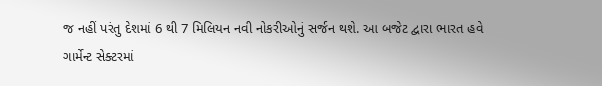જ નહીં પરંતુ દેશમાં 6 થી 7 મિલિયન નવી નોકરીઓનું સર્જન થશે. આ બજેટ દ્વારા ભારત હવે ગાર્મેન્ટ સેક્ટરમાં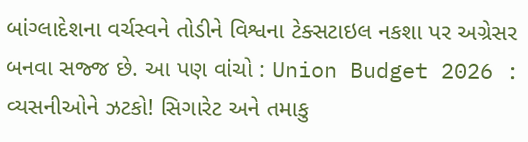બાંગ્લાદેશના વર્ચસ્વને તોડીને વિશ્વના ટેક્સટાઇલ નકશા પર અગ્રેસર બનવા સજ્જ છે. આ પણ વાંચો : Union Budget 2026 : વ્યસનીઓને ઝટકો! સિગારેટ અને તમાકુ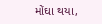મોંઘા થયા,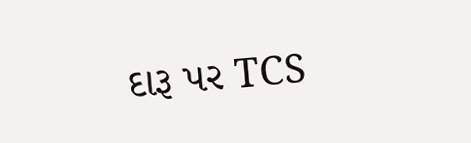દારૂ પર TCS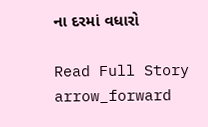ના દરમાં વધારો

Read Full Story arrow_forward